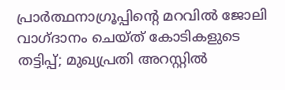പ്രാര്‍ത്ഥനാഗ്രൂപ്പിന്റെ മറവില്‍ ജോലി വാഗ്ദാനം ചെയ്ത് കോടികളുടെ തട്ടിപ്പ്; മുഖ്യപ്രതി അറസ്റ്റില്‍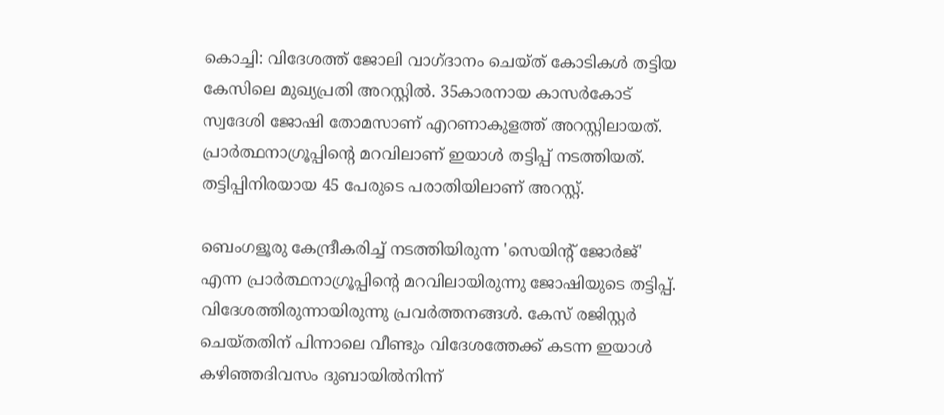കൊച്ചി: വിദേശത്ത് ജോലി വാഗ്ദാനം ചെയ്ത് കോടികള്‍ തട്ടിയ കേസിലെ മുഖ്യപ്രതി അറസ്റ്റില്‍. 35കാരനായ കാസര്‍കോട് സ്വദേശി ജോഷി തോമസാണ് എറണാകുളത്ത് അറസ്റ്റിലായത്. പ്രാര്‍ത്ഥനാഗ്രൂപ്പിന്റെ മറവിലാണ് ഇയാള്‍ തട്ടിപ്പ് നടത്തിയത്. തട്ടിപ്പിനിരയായ 45 പേരുടെ പരാതിയിലാണ് അറസ്റ്റ്.

ബെംഗളൂരു കേന്ദ്രീകരിച്ച്‌ നടത്തിയിരുന്ന 'സെയിന്റ് ജോര്‍ജ്' എന്ന പ്രാര്‍ത്ഥനാഗ്രൂപ്പിന്റെ മറവിലായിരുന്നു ജോഷിയുടെ തട്ടിപ്പ്. വിദേശത്തിരുന്നായിരുന്നു പ്രവര്‍ത്തനങ്ങള്‍. കേസ് രജിസ്റ്റര്‍ ചെയ്തതിന് പിന്നാലെ വീണ്ടും വിദേശത്തേക്ക് കടന്ന ഇയാള്‍ കഴിഞ്ഞദിവസം ദുബായില്‍നിന്ന്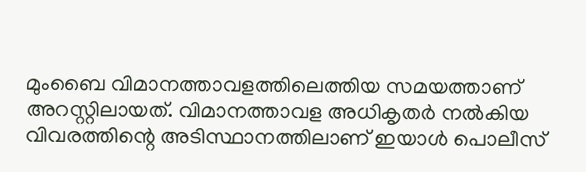മുംബൈ വിമാനത്താവളത്തിലെത്തിയ സമയത്താണ് അറസ്റ്റിലായത്. വിമാനത്താവള അധികൃതര്‍ നല്‍കിയ വിവരത്തിന്റെ അടിസ്ഥാനത്തിലാണ് ഇയാള്‍ പൊലീസ്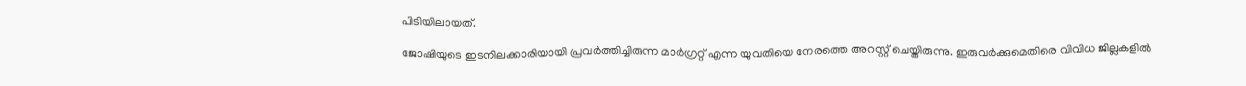പിടിയിലായത്.

ജോഷിയുടെ ഇടനിലക്കാരിയായി പ്രവര്‍ത്തിച്ചിരുന്ന മാര്‍ഗ്രറ്റ് എന്ന യുവതിയെ നേരത്തെ അറസ്റ്റ് ചെയ്തിരുന്നു. ഇരുവര്‍ക്കുമെതിരെ വിവിധ ജില്ലകളില്‍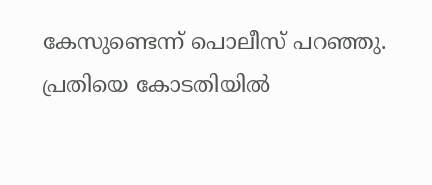കേസുണ്ടെന്ന് പൊലീസ് പറഞ്ഞു. പ്രതിയെ കോടതിയില്‍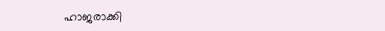ഹാജരാക്കി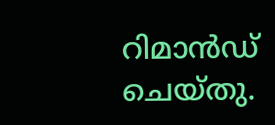റിമാന്‍ഡ് ചെയ്തു.